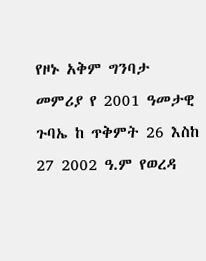የዞኑ አቅም ግንባታ መምሪያ የ 2001 ዓመታዊ ጉባኤ ከ ጥቅምት 26 እስከ 27 2002 ዓ.ም የወረዳ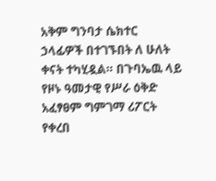አቅም ግንባታ ሴክተር ኃላፊዎች በተገኙበት ለ ሁለት ቀናት ተካሂዷል። በጉባኤዉ ላይ የዞኑ ዓመታዊ የሥራ ዕቅድ አፈፃፀም ግምገማ ሪፖርት የቀረበ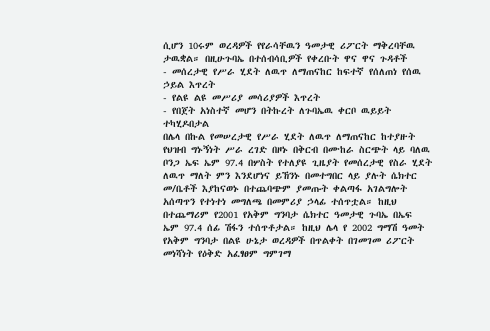ሲሆን 10ሩም ወረዳዎች የየራሳቸዉን ዓመታዊ ሪፖርት ማቅረባቸዉ ታዉቋል። በዚሁጉባኤ በተሰብሳቢዎች የቀረቡት ዋና ዋና ጉዳቶች
- መሰረታዊ የሥራ ሂደት ለዉጥ ለማጠናከር ከፍተኛ የሰለጠነ የሰዉ ኃይል እጥረት
- የልዩ ልዩ መሥሪያ መሳሪያዎች እጥረት
- የበጀት አነስተኛ መሆን በትኩረት ለጉባኤዉ ቀርቦ ዉይይት ተካሂዶበታል
በሌላ በኩል የመሠረታዊ የሥራ ሂደት ለዉጥ ለማጠናከር ከተያዙት የህዝብ ግኑኝነት ሥራ ረገድ በዞኑ በቅርብ በሙከራ ስርጭት ላይ ባለዉ ቦንጋ ኤፍ ኤም 97.4 በሦስት የተለያዩ ጊዜያት የመሰረታዊ የስራ ሂደት ለዉጥ ማለት ምን እንደሆነና ይኸንኑ በመተግበር ላይ ያሉት ሴክተር መ/ቤቶች እያከናወኑ በተጨባጭም ያመጡት ቀልጣፋ አገልግሎት አሰጣጥን የተነተነ መግለጫ በመምሪያ ኃላፊ ተሰጥቷል። ከዚህ በተጨማሪም የ2001 የአቅም ግንባታ ሴክተር ዓመታዊ ጉባኤ በኤፍ ኤም 97.4 ሰፊ ሽፋን ተሰጥቶታል። ከዚህ ሌላ የ 2002 ግማሽ ዓመት የአቅም ግንባታ በልዩ ሁኔታ ወረዳዎች በጥልቀት በገመገመ ሪፖርት መነሻነት የዕቅድ አፈፃፀም ግምገማ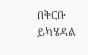በቅርቡ ይካሄዳል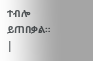ተብሎ ይጠበቃል። |